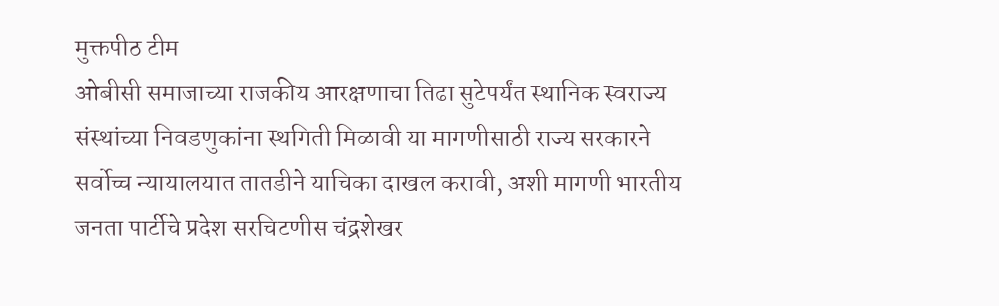मुक्तपीठ टीम
ओबीसी समाजाच्या राजकीय आरक्षणाचा तिढा सुटेपर्यंत स्थानिक स्वराज्य संस्थांच्या निवडणुकांना स्थगिती मिळावी या मागणीसाठी राज्य सरकारने सर्वोच्च न्यायालयात तातडीने याचिका दाखल करावी, अशी मागणी भारतीय जनता पार्टीचे प्रदेश सरचिटणीस चंद्रशेखर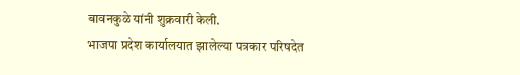बावनकुळे यांनी शुक्रवारी केली.
भाजपा प्रदेश कार्यालयात झालेल्या पत्रकार परिषदेत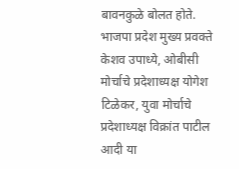बावनकुळे बोलत होते. भाजपा प्रदेश मुख्य प्रवक्ते केशव उपाध्ये, ओबीसी मोर्चाचे प्रदेशाध्यक्ष योगेश टिळेकर, युवा मोर्चाचे प्रदेशाध्यक्ष विक्रांत पाटील आदी या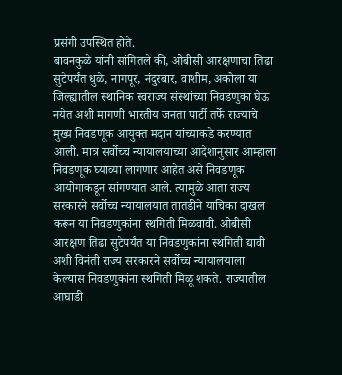प्रसंगी उपस्थित होते.
बावनकुळे यांनी सांगितले की, ओबीसी आरक्षणाचा तिढा सुटेपर्यंत धुळे, नागपूर, नंदुरबार, वाशीम, अकोला या जिल्ह्यातील स्थानिक स्वराज्य संस्थांच्या निवडणुका घेऊ नयेत अशी मागणी भारतीय जनता पार्टी तर्फे राज्याचे मुख्य निवडणूक आयुक्त मदान यांच्याकडे करण्यात आली. मात्र सर्वोच्च न्यायालयाच्या आदेशानुसार आम्हाला निवडणूक घ्याव्या लागणार आहेत असे निवडणूक आयोगाकडून सांगण्यात आले. त्यामुळे आता राज्य सरकारने सर्वोच्च न्यायालयात तातडीने याचिका दाखल करून या निवडणुकांना स्थगिती मिळवावी. ओबीसी आरक्षण तिढा सुटेपर्यंत या निवडणुकांना स्थगिती द्यावी अशी विनंती राज्य सरकारने सर्वोच्च न्यायालयाला केल्यास निवडणुकांना स्थगिती मिळू शकते. राज्यातील आघाडी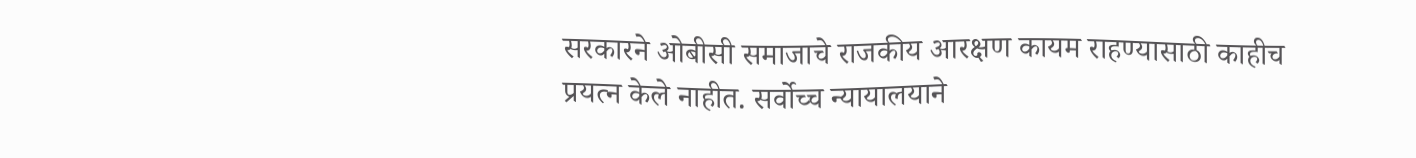सरकारने ओबीसी समाजाचे राजकीय आरक्षण कायम राहण्यासाठी काहीच प्रयत्न केले नाहीत. सर्वोच्च न्यायालयाने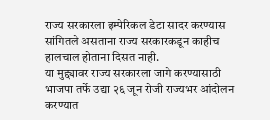राज्य सरकारला इम्पेरिकल डेटा सादर करण्यास सांगितले असताना राज्य सरकारकडून काहीच हालचाल होताना दिसत नाही.
या मुद्द्यावर राज्य सरकारला जागे करण्यासाठी भाजपा तर्फे उद्या २६ जून रोजी राज्यभर आंदोलन करण्यात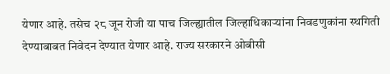येणार आहे. तसेच २८ जून रोजी या पाच जिल्ह्यातील जिल्हाधिकाऱ्यांना निवडणुकांना स्थगिती देण्याबाबत निवेदन देण्यात येणार आहे. राज्य सरकारने ओबीसी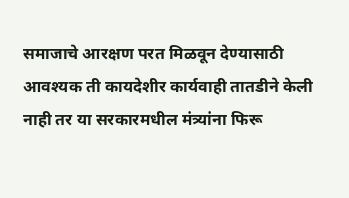समाजाचे आरक्षण परत मिळवून देण्यासाठी आवश्यक ती कायदेशीर कार्यवाही तातडीने केली नाही तर या सरकारमधील मंत्र्यांना फिरू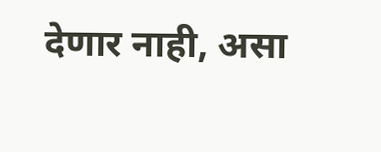देणार नाही, असा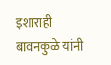इशाराही बावनकुळे यांनी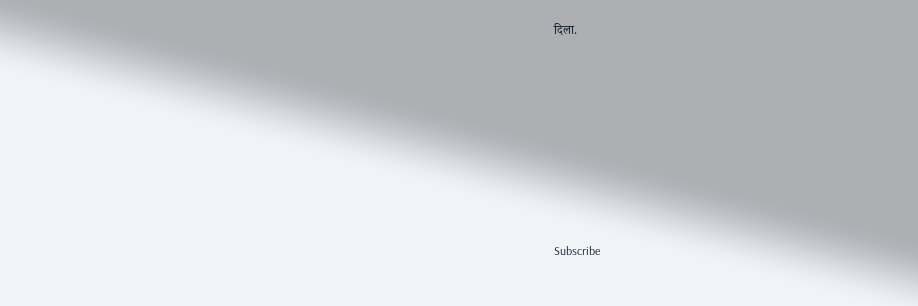दिला.








Subscribe